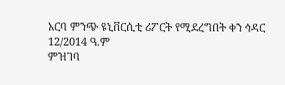አርባ ምንጭ ዩኒቨርሲቲ ሪፖርት የሚደረግበት ቀን ኅዳር 12/2014 ዓ.ም
ምዝገባ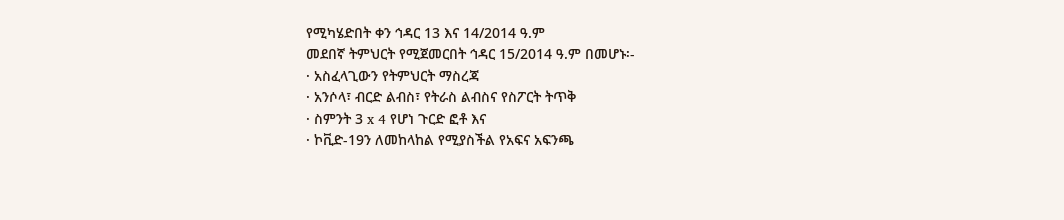የሚካሄድበት ቀን ኅዳር 13 እና 14/2014 ዓ.ም
መደበኛ ትምህርት የሚጀመርበት ኅዳር 15/2014 ዓ.ም በመሆኑ፡-
· አስፈላጊውን የትምህርት ማስረጃ
· አንሶላ፣ ብርድ ልብስ፣ የትራስ ልብስና የስፖርት ትጥቅ
· ስምንት 3 x 4 የሆነ ጉርድ ፎቶ እና
· ኮቪድ-19ን ለመከላከል የሚያስችል የአፍና አፍንጫ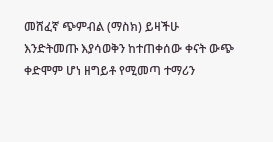መሸፈኛ ጭምብል (ማስክ) ይዛችሁ
እንድትመጡ እያሳወቅን ከተጠቀሰው ቀናት ውጭ ቀድሞም ሆነ ዘግይቶ የሚመጣ ተማሪን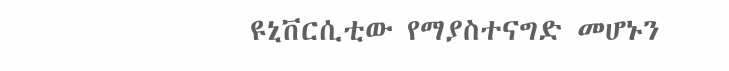ዩኒቨርሲቲው የማያስተናግድ መሆኑን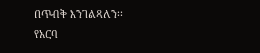በጥብቅ እንገልጻለን፡፡
የአርባ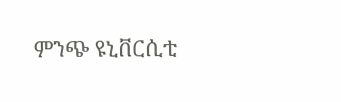ምንጭ ዩኒቨርሲቲ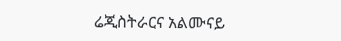ሬጂስትራርና አልሙናይ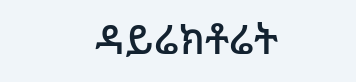ዳይሬክቶሬት